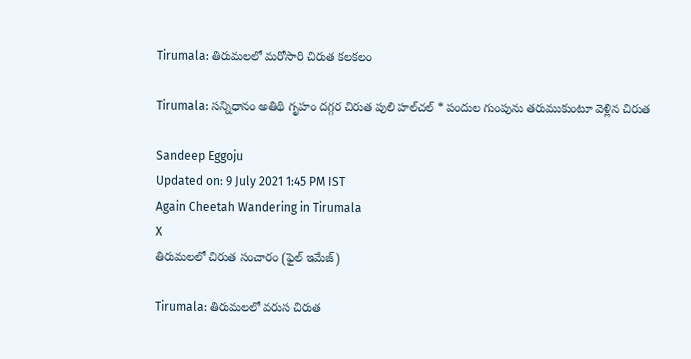Tirumala: తిరుమలలో మరోసారి చిరుత కలకలం

Tirumala: సన్నిధానం అతిథి గృహం దగ్గర చిరుత పులి హల్‌చల్ * పందుల గుంపును తరుముకుంటూ వెళ్లిన చిరుత

Sandeep Eggoju
Updated on: 9 July 2021 1:45 PM IST
Again Cheetah Wandering in Tirumala
X
తిరుమలలో చిరుత సంచారం (ఫైల్ ఇమేజ్)

Tirumala: తిరుమలలో వరుస చిరుత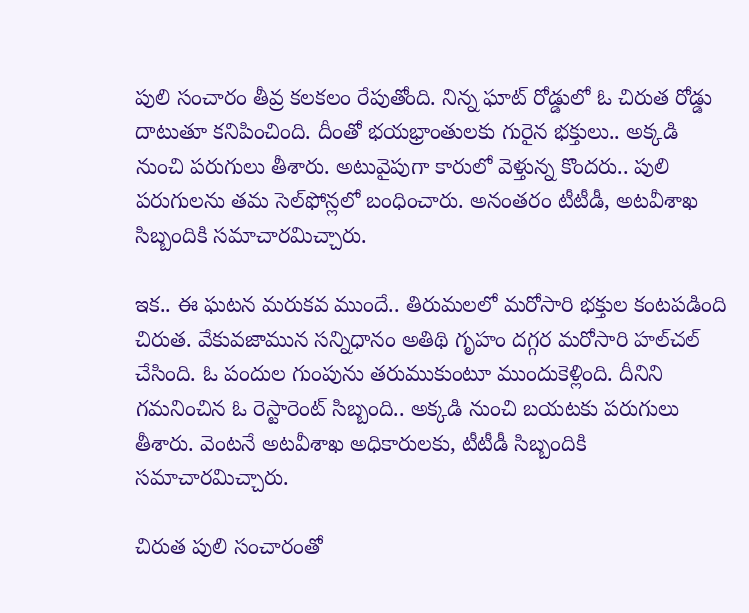పులి సంచారం తీవ్ర కలకలం రేపుతోంది. నిన్న ఘాట్‌ రోడ్డులో ఓ చిరుత రోడ్డు దాటుతూ కనిపించింది. దీంతో భయభ్రాంతులకు గురైన భక్తులు.. అక్కడి నుంచి పరుగులు తీశారు. అటువైపుగా కారులో వెళ్తున్న కొందరు.. పులి పరుగులను తమ సెల్‌ఫోన్లలో బంధించారు. అనంతరం టీటీడీ, అటవీశాఖ సిబ్బందికి సమాచారమిచ్చారు.

ఇక.. ఈ ఘటన మరుకవ ముందే.. తిరుమలలో మరోసారి భక్తుల కంటపడింది చిరుత. వేకువజామున సన్నిధానం అతిథి గృహం దగ్గర మరోసారి హల్‌చల్‌ చేసింది. ఓ పందుల గుంపును తరుముకుంటూ ముందుకెళ్లింది. దీనిని గమనించిన ఓ రెస్టారెంట్‌ సిబ్బంది.. అక్కడి నుంచి బయటకు పరుగులు తీశారు. వెంటనే అటవీశాఖ అధికారులకు, టీటీడీ సిబ్బందికి సమాచారమిచ్చారు.

చిరుత పులి సంచారంతో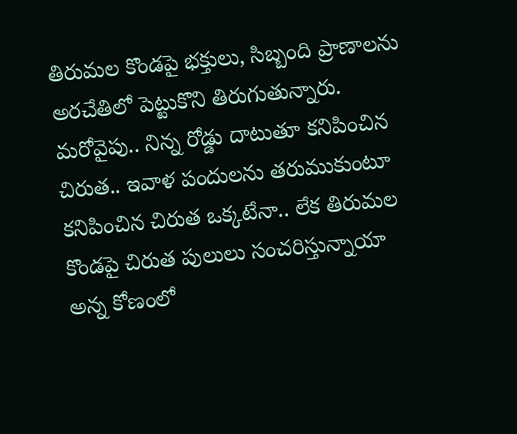తిరుమల కొండపై భక్తులు, సిబ్బంది ప్రాణాలను అరచేతిలో పెట్టుకొని తిరుగుతున్నారు. మరోవైపు.. నిన్న రోడ్డు దాటుతూ కనిపించిన చిరుత.. ఇవాళ పందులను తరుముకుంటూ కనిపించిన చిరుత ఒక్కటేనా.. లేక తిరుమల కొండపై చిరుత పులులు సంచరిస్తున్నాయా అన్న కోణంలో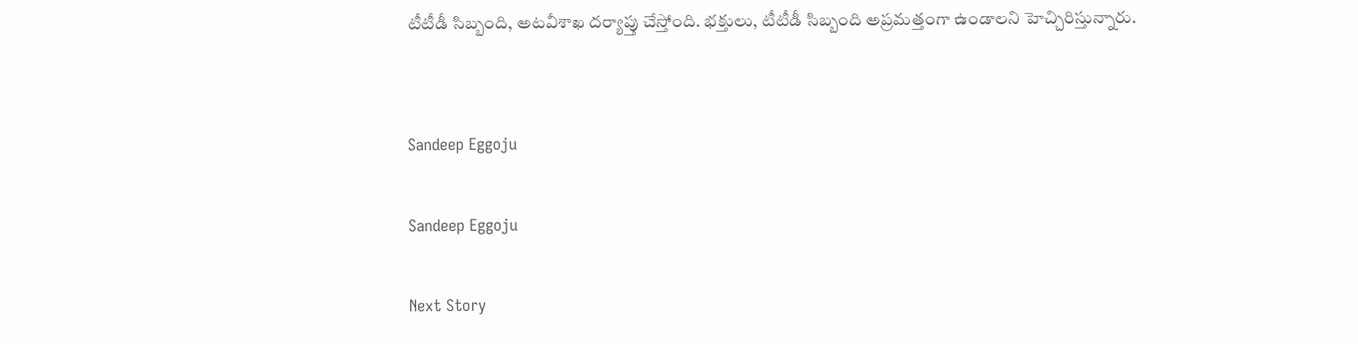టీటీడీ సిబ్బంది, అటవీశాఖ దర్యాప్తు చేస్తోంది. భక్తులు, టీటీడీ సిబ్బంది అప్రమత్తంగా ఉండాలని హెచ్చిరిస్తున్నారు.


Sandeep Eggoju

Sandeep Eggoju

Next Story